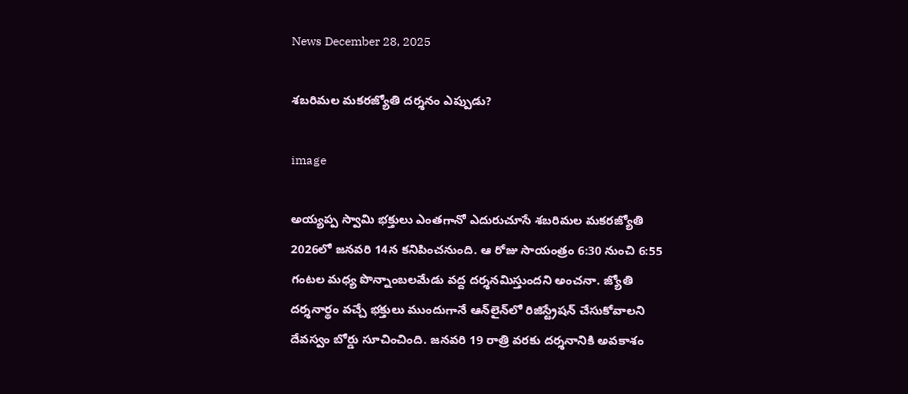News December 28, 2025

శబరిమల మకరజ్యోతి దర్శనం ఎప్పుడు?

image

అయ్యప్ప స్వామి భక్తులు ఎంతగానో ఎదురుచూసే శబరిమల మకరజ్యోతి 2026లో జనవరి 14న కనిపించనుంది. ఆ రోజు సాయంత్రం 6:30 నుంచి 6:55 గంటల మధ్య పొన్నాంబలమేడు వద్ద దర్శనమిస్తుందని అంచనా. జ్యోతి దర్శనార్థం వచ్చే భక్తులు ముందుగానే ఆన్‌లైన్‌లో రిజిస్ట్రేషన్ చేసుకోవాలని దేవస్వం బోర్డు సూచించింది. జనవరి 19 రాత్రి వరకు దర్శనానికి అవకాశం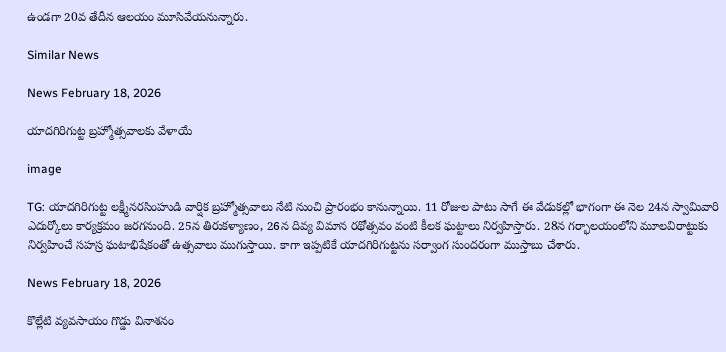ఉండగా 20వ తేదీన ఆలయం మూసివేయనున్నారు.

Similar News

News February 18, 2026

యాదగిరిగుట్ట బ్రహ్మోత్సవాలకు వేళాయే

image

TG: యాదగిరిగుట్ట లక్ష్మీనరసింహుడి వార్షిక బ్రహ్మోత్సవాలు నేటి నుంచి ప్రారంభం కానున్నాయి. 11 రోజుల పాటు సాగే ఈ వేడుకల్లో భాగంగా ఈ నెల 24న స్వామివారి ఎదుర్కోలు కార్యక్రమం జరగనుంది. 25న తిరుకళ్యాణం, 26న దివ్య విమాన రథోత్సవం వంటి కీలక ఘట్టాలు నిర్వహిస్తారు. 28న గర్భాలయంలోని మూలవిరాట్టుకు నిర్వహించే సహస్ర ఘటాభిషేకంతో ఉత్సవాలు ముగుస్తాయి. కాగా ఇప్పటికే యాదగిరిగుట్టను సర్వాంగ సుందరంగా ముస్తాబు చేశారు.

News February 18, 2026

కొల్లేటి వ్యవసాయం గొడ్డు వినాశనం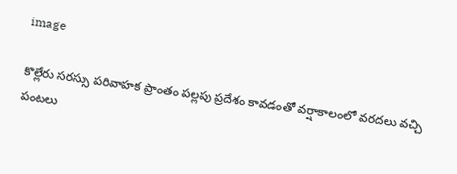image

కొల్లేరు సరస్సు పరివాహక ప్రాంతం పల్లపు ప్రదేశం కావడంతో వర్షాకాలంలో వరదలు వచ్చి పంటలు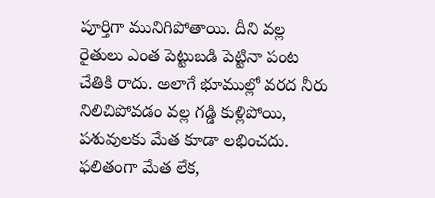పూర్తిగా మునిగిపోతాయి. దీని వల్ల రైతులు ఎంత పెట్టుబడి పెట్టినా పంట చేతికి రాదు. అలాగే భూముల్లో వరద నీరు నిలిచిపోవడం వల్ల గడ్డి కుళ్లిపోయి, పశువులకు మేత కూడా లభించదు. ఫలితంగా మేత లేక,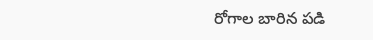రోగాల బారిన పడి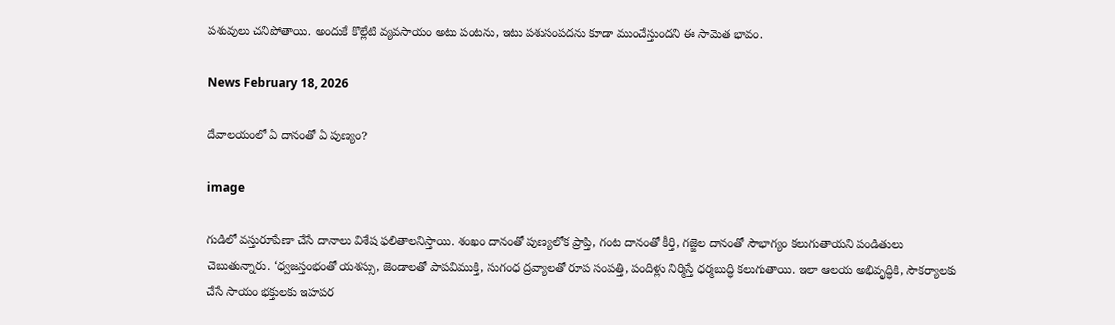పశువులు చనిపోతాయి. అందుకే కొల్లేటి వ్యవసాయం అటు పంటను, ఇటు పశుసంపదను కూడా ముంచేస్తుందని ఈ సామెత భావం.

News February 18, 2026

దేవాలయంలో ఏ దానంతో ఏ పుణ్యం?

image

గుడిలో వస్తురూపేణా చేసే దానాలు విశేష ఫలితాలనిస్తాయి. శంఖం దానంతో పుణ్యలోక ప్రాప్తి, గంట దానంతో కీర్తి, గజ్జెల దానంతో సౌభాగ్యం కలుగుతాయని పండితులు చెబుతున్నారు. ‘ధ్వజస్తంభంతో యశస్సు, జెండాలతో పాపవిముక్తి, సుగంధ ద్రవ్యాలతో రూప సంపత్తి, పందిళ్లు నిర్మిస్తే ధర్మబుద్ధి కలుగుతాయి. ఇలా ఆలయ అభివృద్ధికి, సౌకర్యాలకు చేసే సాయం భక్తులకు ఇహపర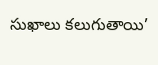సుఖాలు కలుగుతాయి’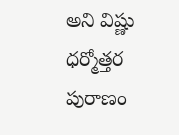అని విష్ణు ధర్మోత్తర పురాణం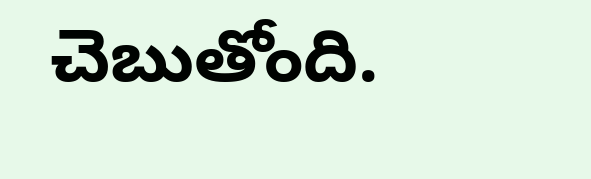చెబుతోంది.